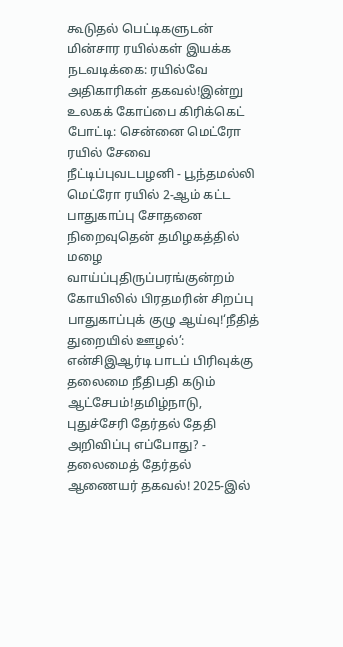கூடுதல் பெட்டிகளுடன் மின்சார ரயில்கள் இயக்க நடவடிக்கை: ரயில்வே அதிகாரிகள் தகவல்!இன்று உலகக் கோப்பை கிரிக்கெட் போட்டி: சென்னை மெட்ரோ ரயில் சேவை நீட்டிப்புவடபழனி - பூந்தமல்லி மெட்ரோ ரயில் 2-ஆம் கட்ட பாதுகாப்பு சோதனை நிறைவுதென் தமிழகத்தில் மழை வாய்ப்புதிருப்பரங்குன்றம் கோயிலில் பிரதமரின் சிறப்பு பாதுகாப்புக் குழு ஆய்வு!‘நீதித் துறையில் ஊழல்’: என்சிஇஆர்டி பாடப் பிரிவுக்கு தலைமை நீதிபதி கடும் ஆட்சேபம்!தமிழ்நாடு, புதுச்சேரி தேர்தல் தேதி அறிவிப்பு எப்போது? - தலைமைத் தேர்தல் ஆணையர் தகவல்! 2025-இல்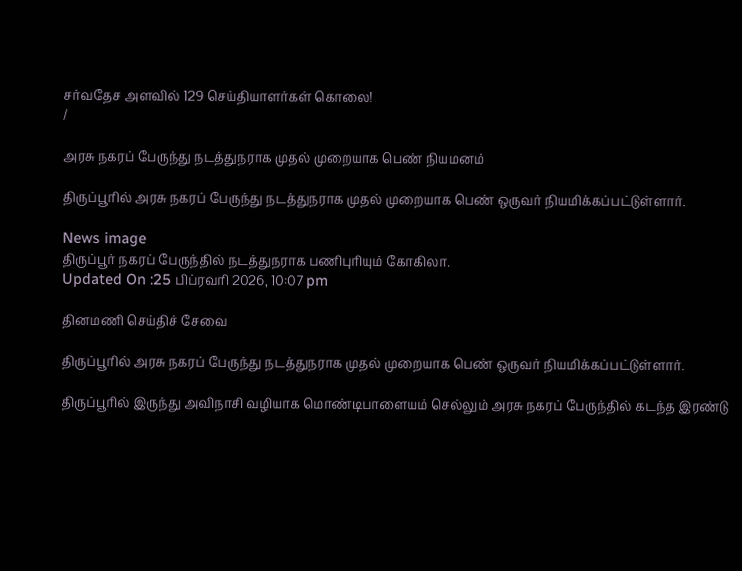சர்வதேச அளவில் 129 செய்தியாளர்கள் கொலை!
/

அரசு நகரப் பேருந்து நடத்துநராக முதல் முறையாக பெண் நியமனம்

திருப்பூரில் அரசு நகரப் பேருந்து நடத்துநராக முதல் முறையாக பெண் ஒருவர் நியமிக்கப்பட்டுள்ளார்.

News image
திருப்பூர் நகரப் பேருந்தில் நடத்துநராக பணிபுரியும் கோகிலா.
Updated On :25 பிப்ரவரி 2026, 10:07 pm

தினமணி செய்திச் சேவை

திருப்பூரில் அரசு நகரப் பேருந்து நடத்துநராக முதல் முறையாக பெண் ஒருவர் நியமிக்கப்பட்டுள்ளார்.

திருப்பூரில் இருந்து அவிநாசி வழியாக மொண்டிபாளையம் செல்லும் அரசு நகரப் பேருந்தில் கடந்த இரண்டு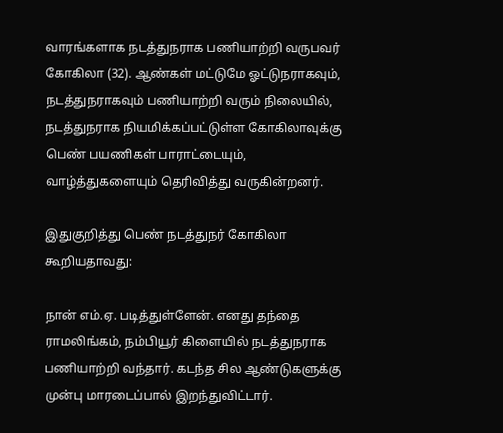வாரங்களாக நடத்துநராக பணியாற்றி வருபவர் கோகிலா (32). ஆண்கள் மட்டுமே ஓட்டுநராகவும், நடத்துநராகவும் பணியாற்றி வரும் நிலையில், நடத்துநராக நியமிக்கப்பட்டுள்ள கோகிலாவுக்கு பெண் பயணிகள் பாராட்டையும், வாழ்த்துகளையும் தெரிவித்து வருகின்றனர்.

இதுகுறித்து பெண் நடத்துநர் கோகிலா கூறியதாவது:

நான் எம்.ஏ. படித்துள்ளேன். எனது தந்தை ராமலிங்கம், நம்பியூர் கிளையில் நடத்துநராக பணியாற்றி வந்தார். கடந்த சில ஆண்டுகளுக்கு முன்பு மாரடைப்பால் இறந்துவிட்டார்.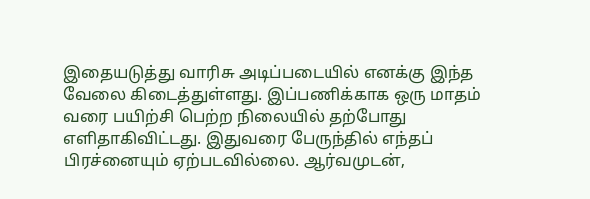இதையடுத்து வாரிசு அடிப்படையில் எனக்கு இந்த வேலை கிடைத்துள்ளது. இப்பணிக்காக ஒரு மாதம் வரை பயிற்சி பெற்ற நிலையில் தற்போது எளிதாகிவிட்டது. இதுவரை பேருந்தில் எந்தப் பிரச்னையும் ஏற்படவில்லை. ஆர்வமுடன்,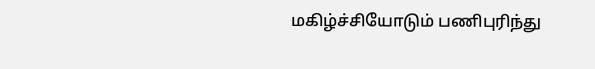மகிழ்ச்சியோடும் பணிபுரிந்து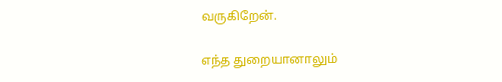வருகிறேன்.

எந்த துறையானாலும்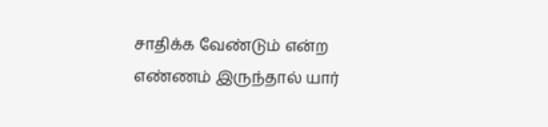சாதிக்க வேண்டும் என்ற எண்ணம் இருந்தால் யார்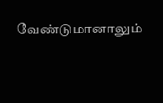வேண்டுமானாலும்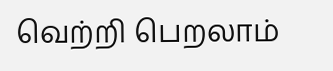வெற்றி பெறலாம்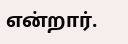என்றார்.